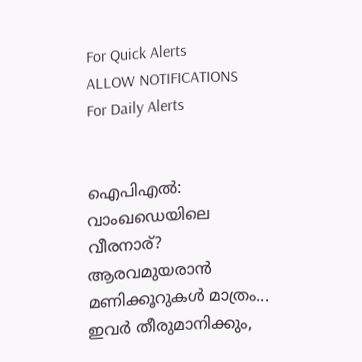For Quick Alerts
ALLOW NOTIFICATIONS
For Daily Alerts


ഐപിഎല്‍: വാംഖഡെയിലെ വീരനാര്? ആരവമുയരാന്‍ മണിക്കൂറുകള്‍ മാത്രം... ഇവര്‍ തീരുമാനിക്കും,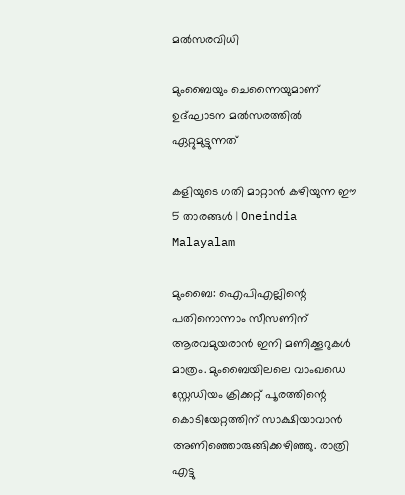മല്‍സരവിധി

മുംബൈയും ചെന്നൈയുമാണ് ഉദ്ഘാടന മല്‍സരത്തില്‍ ഏറ്റുമുട്ടുന്നത്

കളിയുടെ ഗതി മാറ്റാൻ കഴിയുന്ന ഈ 5 താരങ്ങൾ | Oneindia Malayalam

മുംബൈ: ഐപിഎല്ലിന്റെ പതിനൊന്നാം സീസണിന് ആരവമുയരാന്‍ ഇനി മണിക്കൂറുകള്‍ മാത്രം. മുംബൈയിലലെ വാംഖഡെ സ്റ്റേഡിയം ക്രിക്കറ്റ് പൂരത്തിന്റെ കൊടിയേറ്റത്തിന് സാക്ഷിയാവാന്‍ അണിഞ്ഞൊരുങ്ങിക്കഴിഞ്ഞു. രാത്രി എട്ടു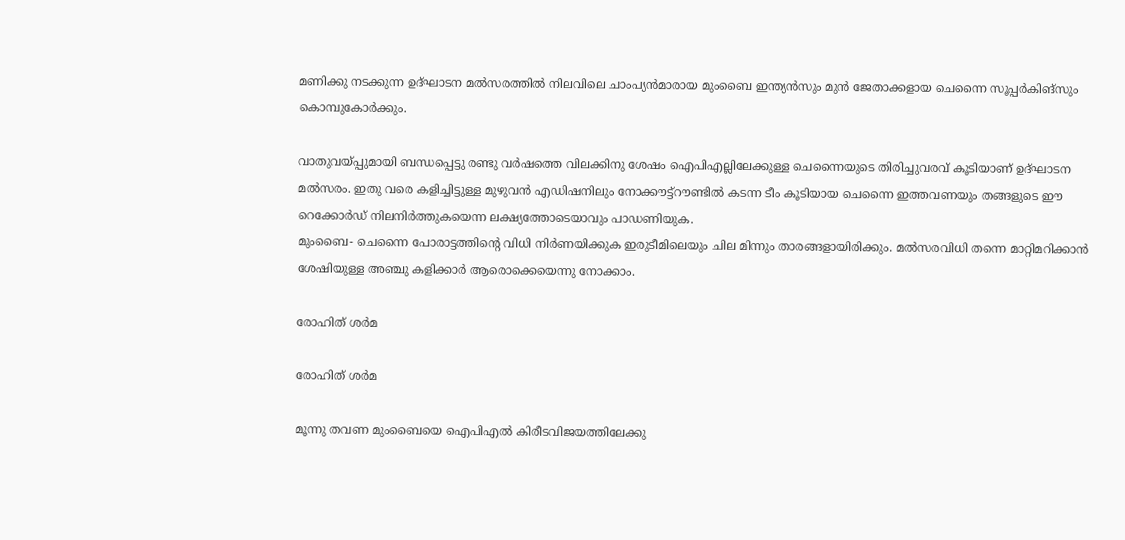മണിക്കു നടക്കുന്ന ഉദ്ഘാടന മല്‍സരത്തില്‍ നിലവിലെ ചാംപ്യന്‍മാരായ മുംബൈ ഇന്ത്യന്‍സും മുന്‍ ജേതാക്കളായ ചെന്നൈ സൂപ്പര്‍കിങ്‌സും കൊമ്പുകോര്‍ക്കും.

വാതുവയ്പ്പുമായി ബന്ധപ്പെട്ടു രണ്ടു വര്‍ഷത്തെ വിലക്കിനു ശേഷം ഐപിഎല്ലിലേക്കുള്ള ചെന്നൈയുടെ തിരിച്ചുവരവ് കൂടിയാണ് ഉദ്ഘാടന മല്‍സരം. ഇതു വരെ കളിച്ചിട്ടുള്ള മുഴുവന്‍ എഡിഷനിലും നോക്കൗട്ട്‌റൗണ്ടില്‍ കടന്ന ടീം കൂടിയായ ചെന്നൈ ഇത്തവണയും തങ്ങളുടെ ഈ റെക്കോര്‍ഡ് നിലനിര്‍ത്തുകയെന്ന ലക്ഷ്യത്തോടെയാവും പാഡണിയുക.
മുംബൈ- ചെന്നൈ പോരാട്ടത്തിന്റെ വിധി നിര്‍ണയിക്കുക ഇരുടീമിലെയും ചില മിന്നും താരങ്ങളായിരിക്കും. മല്‍സരവിധി തന്നെ മാറ്റിമറിക്കാന്‍ ശേഷിയുള്ള അഞ്ചു കളിക്കാര്‍ ആരൊക്കെയെന്നു നോക്കാം.

രോഹിത് ശര്‍മ

രോഹിത് ശര്‍മ

മൂന്നു തവണ മുംബൈയെ ഐപിഎല്‍ കിരീടവിജയത്തിലേക്കു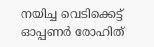നയിച്ച വെടിക്കെട്ട് ഓപ്പണര്‍ രോഹിത്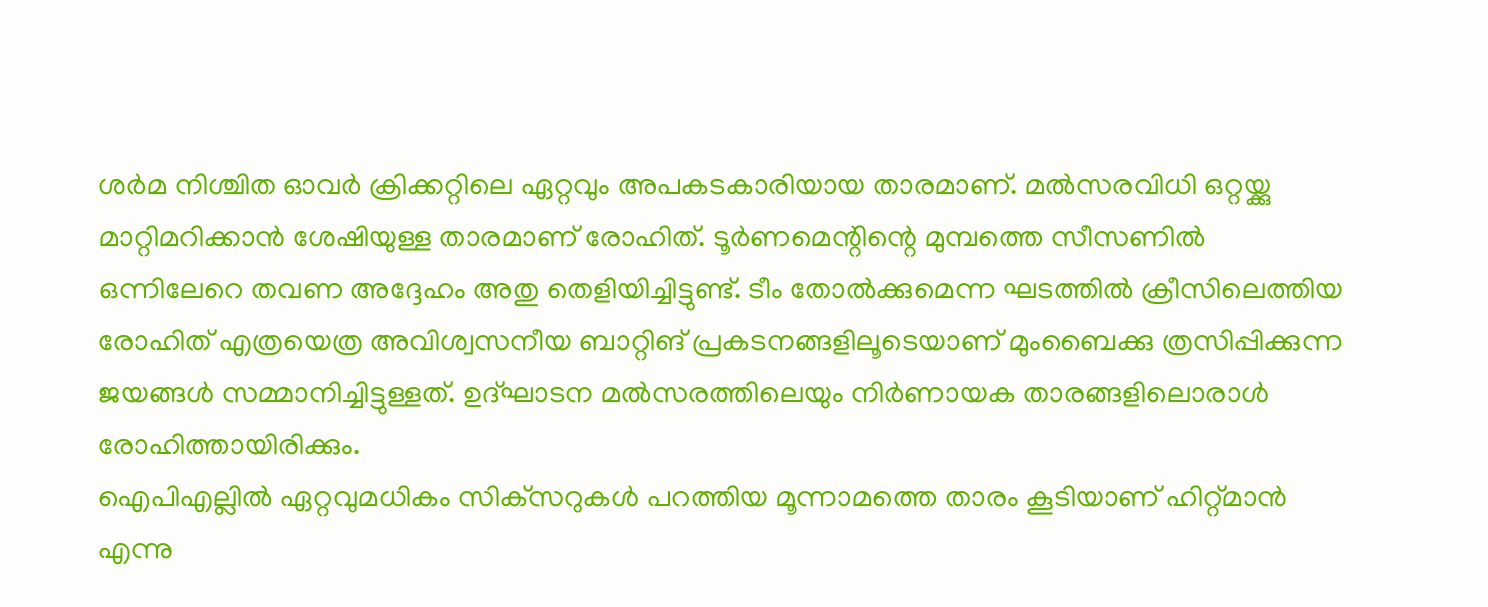ശര്‍മ നിശ്ചിത ഓവര്‍ ക്രിക്കറ്റിലെ ഏറ്റവും അപകടകാരിയായ താരമാണ്. മല്‍സരവിധി ഒറ്റയ്ക്കു മാറ്റിമറിക്കാന്‍ ശേഷിയുള്ള താരമാണ് രോഹിത്. ടൂര്‍ണമെന്റിന്റെ മുമ്പത്തെ സീസണില്‍ ഒന്നിലേറെ തവണ അദ്ദേഹം അതു തെളിയിച്ചിട്ടുണ്ട്. ടീം തോല്‍ക്കുമെന്ന ഘടത്തില്‍ ക്രീസിലെത്തിയ രോഹിത് എത്രയെത്ര അവിശ്വസനീയ ബാറ്റിങ് പ്രകടനങ്ങളിലൂടെയാണ് മുംബൈക്കു ത്രസിപ്പിക്കുന്ന ജയങ്ങള്‍ സമ്മാനിച്ചിട്ടുള്ളത്. ഉദ്ഘാടന മല്‍സരത്തിലെയും നിര്‍ണായക താരങ്ങളിലൊരാള്‍ രോഹിത്തായിരിക്കും.
ഐപിഎല്ലില്‍ ഏറ്റവുമധികം സിക്‌സറുകള്‍ പറത്തിയ മൂന്നാമത്തെ താരം കൂടിയാണ് ഹിറ്റ്മാന്‍ എന്നു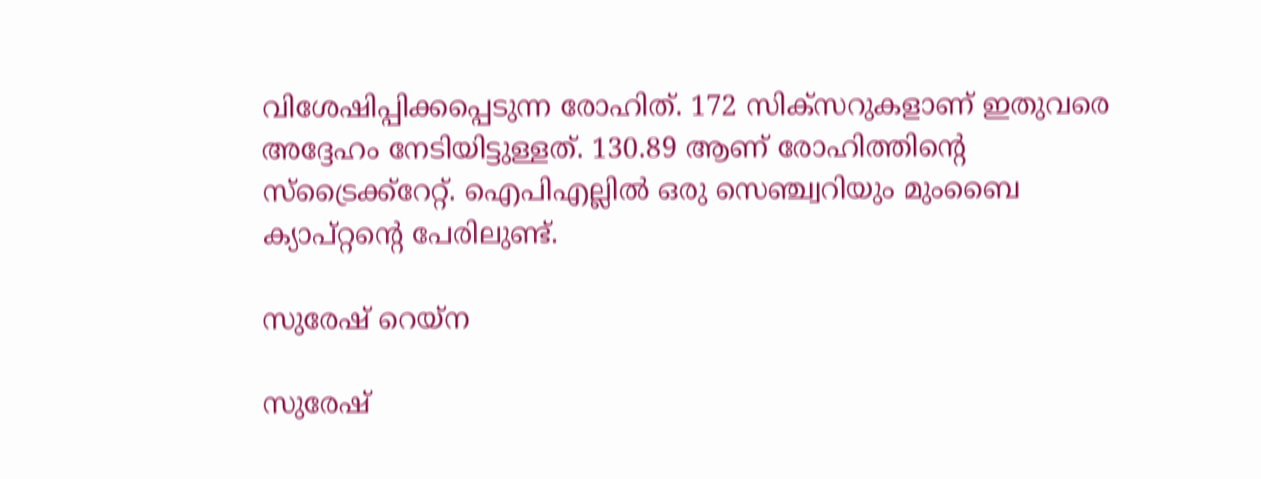വിശേഷിപ്പിക്കപ്പെടുന്ന രോഹിത്. 172 സിക്‌സറുകളാണ് ഇതുവരെ അദ്ദേഹം നേടിയിട്ടുള്ളത്. 130.89 ആണ് രോഹിത്തിന്റെ സ്‌ട്രൈക്ക്‌റേറ്റ്. ഐപിഎല്ലില്‍ ഒരു സെഞ്ച്വറിയും മുംബൈ ക്യാപ്റ്റന്റെ പേരിലുണ്ട്.

സുരേഷ് റെയ്‌ന

സുരേഷ്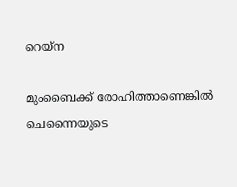റെയ്‌ന

മുംബൈക്ക് രോഹിത്താണെങ്കില്‍ ചെന്നൈയുടെ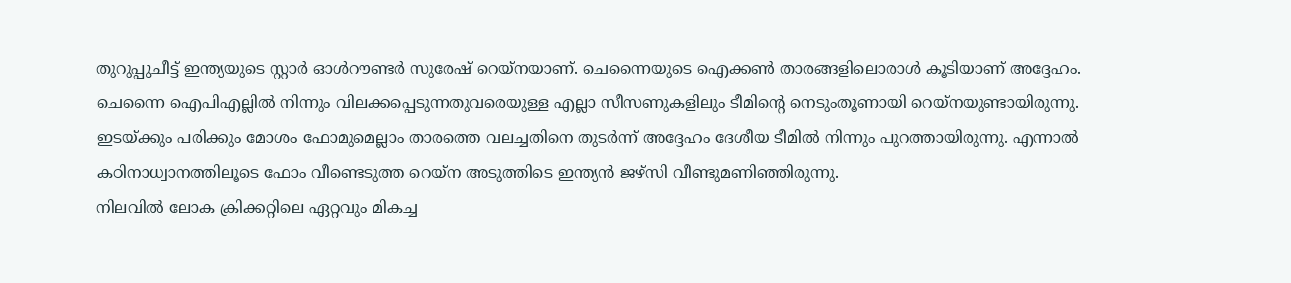തുറുപ്പുചീട്ട് ഇന്ത്യയുടെ സ്റ്റാര്‍ ഓള്‍റൗണ്ടര്‍ സുരേഷ് റെയ്‌നയാണ്. ചെന്നൈയുടെ ഐക്കണ്‍ താരങ്ങളിലൊരാള്‍ കൂടിയാണ് അദ്ദേഹം. ചെന്നൈ ഐപിഎല്ലില്‍ നിന്നും വിലക്കപ്പെടുന്നതുവരെയുള്ള എല്ലാ സീസണുകളിലും ടീമിന്റെ നെടുംതൂണായി റെയ്‌നയുണ്ടായിരുന്നു. ഇടയ്ക്കും പരിക്കും മോശം ഫോമുമെല്ലാം താരത്തെ വലച്ചതിനെ തുടര്‍ന്ന് അദ്ദേഹം ദേശീയ ടീമില്‍ നിന്നും പുറത്തായിരുന്നു. എന്നാല്‍ കഠിനാധ്വാനത്തിലൂടെ ഫോം വീണ്ടെടുത്ത റെയ്‌ന അടുത്തിടെ ഇന്ത്യന്‍ ജഴ്‌സി വീണ്ടുമണിഞ്ഞിരുന്നു.
നിലവില്‍ ലോക ക്രിക്കറ്റിലെ ഏറ്റവും മികച്ച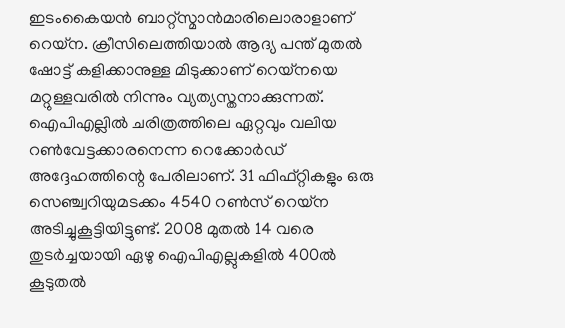ഇടംകൈയന്‍ ബാറ്റ്‌സ്മാന്‍മാരിലൊരാളാണ് റെയ്‌ന. ക്രീസിലെത്തിയാല്‍ ആദ്യ പന്ത് മുതല്‍ ഷോട്ട് കളിക്കാനുള്ള മിടുക്കാണ് റെയ്‌നയെ മറ്റുള്ളവരില്‍ നിന്നും വ്യത്യസ്തനാക്കുന്നത്. ഐപിഎല്ലില്‍ ചരിത്രത്തിലെ ഏറ്റവും വലിയ റണ്‍വേട്ടക്കാരനെന്ന റെക്കോര്‍ഡ് അദ്ദേഹത്തിന്റെ പേരിലാണ്. 31 ഫിഫ്റ്റികളും ഒരു സെഞ്ച്വറിയുമടക്കം 4540 റണ്‍സ് റെയ്‌ന അടിച്ചുകൂട്ടിയിട്ടുണ്ട്. 2008 മുതല്‍ 14 വരെ തുടര്‍ച്ചയായി ഏഴു ഐപിഎല്ലുകളില്‍ 400ല്‍ കൂടുതല്‍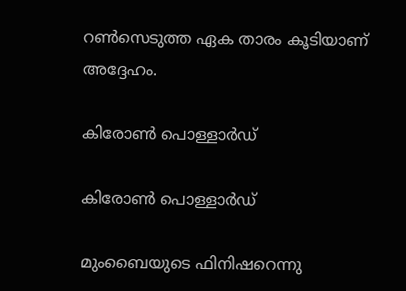റണ്‍സെടുത്ത ഏക താരം കൂടിയാണ് അദ്ദേഹം.

കിരോണ്‍ പൊള്ളാര്‍ഡ്

കിരോണ്‍ പൊള്ളാര്‍ഡ്

മുംബൈയുടെ ഫിനിഷറെന്നു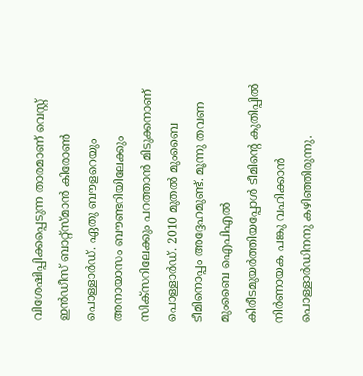വിശേഷിപ്പിക്കപ്പെടുന്ന താരമാണ് വെസ്റ്റ് ഇന്‍ഡീസ് ബാറ്റ്‌സ്മാന്‍ കിരോണ്‍ പൊള്ളാര്‍ഡ്. ഏതു ബൗളറെയും അനായാസം ബൗണ്ടറിയിലേക്കും സിക്‌സറിലേക്കും പറത്താന്‍ മിടുക്കനാണ് പൊള്ളാര്‍ഡ്. 2010 മുതല്‍ മുംബൈ ടീമിനൊപ്പം അദ്ദേഹമുണ്ട്. മൂന്നു തവണ മുംബൈ ഐപിഎല്‍ കിരീടമുയര്‍ത്തിയപ്പോള്‍ ടീമിന്റെ കുതിപ്പില്‍ നിര്‍ണായക പങ്കു വഹിക്കാന്‍ പൊള്ളാര്‍ഡിനനു കഴിഞ്ഞിരുന്നു.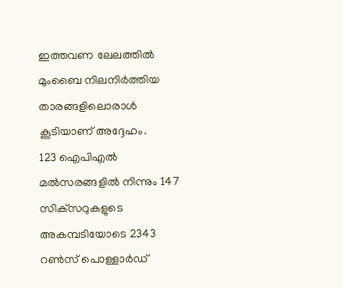ഇത്തവണ ലേലത്തില്‍ മുംബൈ നിലനിര്‍ത്തിയ താരങ്ങളിലൊരാള്‍ കൂടിയാണ് അദ്ദേഹം.
123 ഐപിഎല്‍ മല്‍സരങ്ങളില്‍ നിന്നും 147 സിക്‌സറുകളുടെ അകമ്പടിയോടെ 2343 റണ്‍സ് പൊള്ളാര്‍ഡ്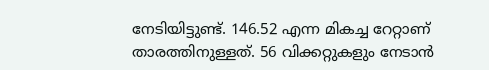നേടിയിട്ടുണ്ട്. 146.52 എന്ന മികച്ച റേറ്റാണ് താരത്തിനുള്ളത്. 56 വിക്കറ്റുകളും നേടാന്‍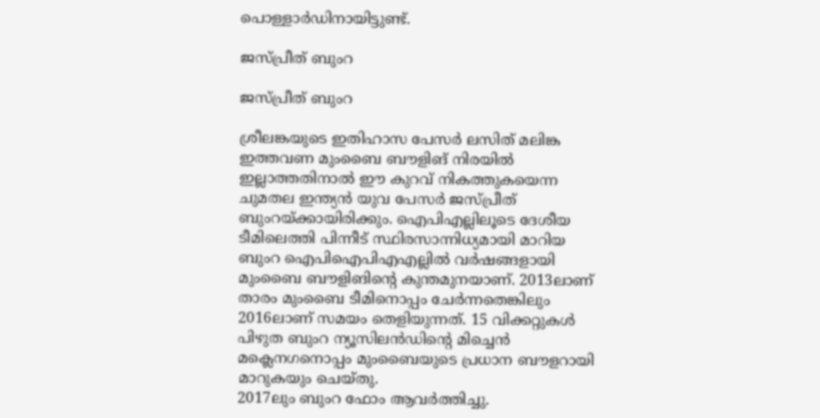പൊള്ളാര്‍ഡിനായിട്ടുണ്ട്.

ജസ്പ്രീത് ബുംറ

ജസ്പ്രീത് ബുംറ

ശ്രീലങ്കയുടെ ഇതിഹാസ പേസര്‍ ലസിത് മലിങ്ക ഇത്തവണ മുംബൈ ബൗളിങ് നിരയില്‍ ഇല്ലാത്തതിനാല്‍ ഈ കുറവ് നികത്തുകയെന്ന ചുമതല ഇന്ത്യന്‍ യുവ പേസര്‍ ജസ്പ്രീത് ബുംറയ്ക്കായിരിക്കും. ഐപിഎല്ലിലൂടെ ദേശീയ ടീമിലെത്തി പിന്നീട് സ്ഥിരസാന്നിധ്യമായി മാറിയ ബുംറ ഐപിഐപിഎഎല്ലില്‍ വര്‍ഷങ്ങളായി മുംബൈ ബൗളിങിന്റെ കുന്തമുനയാണ്. 2013ലാണ് താരം മുംബൈ ടീമിനൊപ്പം ചേര്‍ന്നതെങ്കിലും 2016ലാണ് സമയം തെളിയുന്നത്. 15 വിക്കറ്റുകള്‍ പിഴുത ബുംറ ന്യൂസിലന്‍ഡിന്റെ മിച്ചെന്‍ മക്ലെനഗനൊപ്പം മുംബൈയുടെ പ്രധാന ബൗളറായി മാറുകയും ചെയ്തു.
2017ലും ബുംറ ഫോം ആവര്‍ത്തിച്ചു.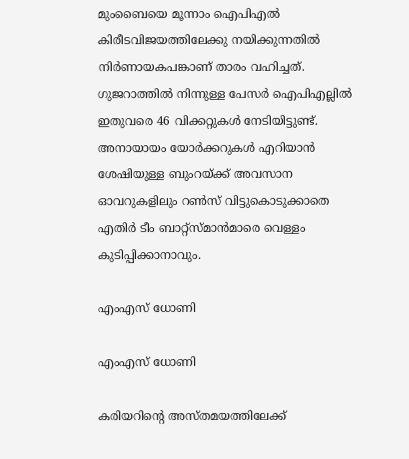മുംബൈയെ മൂന്നാം ഐപിഎല്‍ കിരീടവിജയത്തിലേക്കു നയിക്കുന്നതില്‍ നിര്‍ണായകപങ്കാണ് താരം വഹിച്ചത്. ഗുജറാത്തില്‍ നിന്നുള്ള പേസര്‍ ഐപിഎല്ലില്‍ ഇതുവരെ 46 വിക്കറ്റുകള്‍ നേടിയിട്ടുണ്ട്.
അനായായം യോര്‍ക്കറുകള്‍ എറിയാന്‍ ശേഷിയുള്ള ബുംറയ്ക്ക് അവസാന ഓവറുകളിലും റണ്‍സ് വിട്ടുകൊടുക്കാതെ എതിര്‍ ടീം ബാറ്റ്‌സ്മാന്‍മാരെ വെള്ളം കുടിപ്പിക്കാനാവും.

എംഎസ് ധോണി

എംഎസ് ധോണി

കരിയറിന്റെ അസ്തമയത്തിലേക്ക്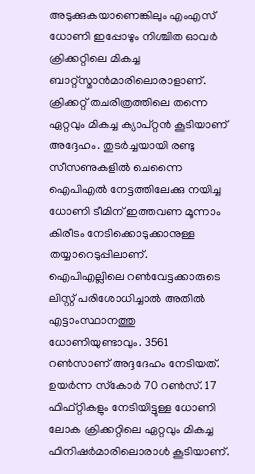അടുക്കുകയാണെങ്കിലും എംഎസ് ധോണി ഇപ്പോഴും നിശ്ചിത ഓവര്‍ ക്രിക്കറ്റിലെ മികച്ച ബാറ്റ്‌സ്മാന്‍മാരിലൊരാളാണ്. ക്രിക്കറ്റ് തചരിത്രത്തിലെ തന്നെ ഏറ്റവും മികച്ച ക്യാപ്റ്റന്‍ കൂടിയാണ് അദ്ദേഹം. തുടര്‍ച്ചയായി രണ്ടു സീസണുകളില്‍ ചെന്നൈ ഐപിഎല്‍ നേട്ടത്തിലേക്കു നയിച്ച ധോണി ടീമിന് ഇത്തവണ മൂന്നാം കിരീടം നേടിക്കൊടുക്കാനുള്ള തയ്യാറെടുപ്പിലാണ്.
ഐപിഎല്ലിലെ റണ്‍വേട്ടക്കാരുടെ ലിസ്റ്റ് പരിശോധിച്ചാല്‍ അതില്‍ എട്ടാംസ്ഥാനത്തു ധോണിയുണ്ടാവും. 3561 റണ്‍സാണ് അദ്ദദേഹം നേടിയത്. ഉയര്‍ന്ന സ്‌കോര്‍ 70 റണ്‍സ്. 17 ഫിഫ്റ്റികളും നേടിയിട്ടുള്ള ധോണി ലോക ക്രിക്കറ്റിലെ ഏറ്റവും മികച്ച ഫിനിഷര്‍മാരിലൊരാള്‍ കൂടിയാണ്.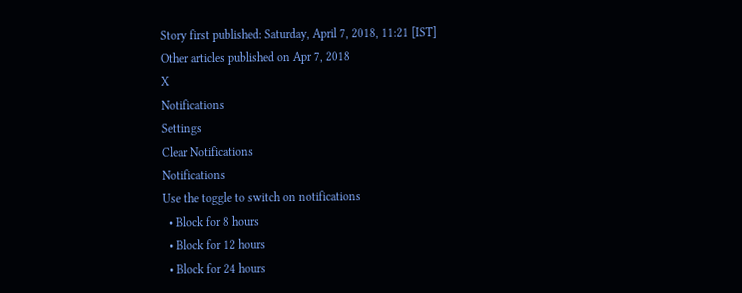Story first published: Saturday, April 7, 2018, 11:21 [IST]
Other articles published on Apr 7, 2018
X
Notifications
Settings
Clear Notifications
Notifications
Use the toggle to switch on notifications
  • Block for 8 hours
  • Block for 12 hours
  • Block for 24 hours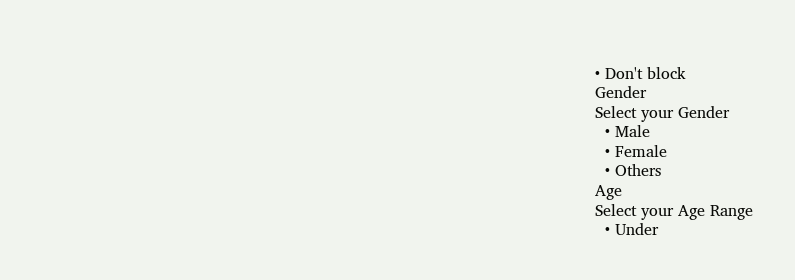• Don't block
Gender
Select your Gender
  • Male
  • Female
  • Others
Age
Select your Age Range
  • Under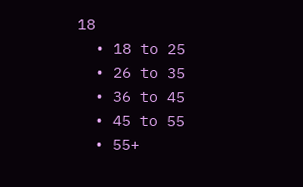18
  • 18 to 25
  • 26 to 35
  • 36 to 45
  • 45 to 55
  • 55+